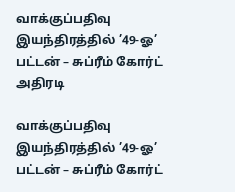வாக்குப்பதிவு இயந்திரத்தில் ’49-ஓ’ பட்டன் – சுப்ரீம் கோர்ட் அதிரடி

வாக்குப்பதிவு இயந்திரத்தில் ’49-ஓ’ பட்டன் – சுப்ரீம் கோர்ட்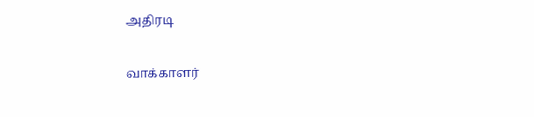அதிரடி

வாக்காளர்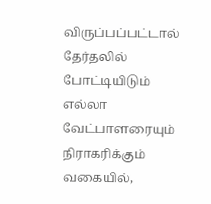விருப்பப்பட்டால் தேர்தலில் போட்டியிடும் எல்லா வேட்பாளரையும் நிராகரிக்கும் வகையில்,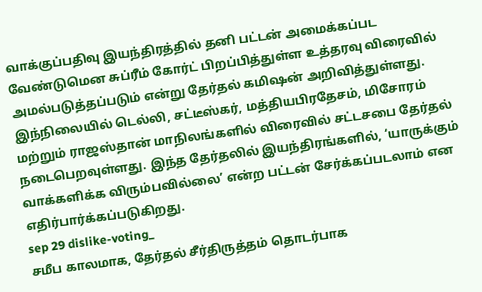வாக்குப்பதிவு இயந்திரத்தில் தனி பட்டன் அமைக்கப்பட வேண்டுமென சுப்ரீம் கோர்ட் பிறப்பித்துள்ள உத்தரவு விரைவில் அமல்படுத்தப்படும் என்று தேர்தல் கமிஷன் அறிவித்துள்ளது. இந்நிலையில் டெல்லி, சட்டீஸ்கர், மத்தியபிரதேசம், மிசோரம் மற்றும் ராஜஸ்தான் மாநிலங்களில் விரைவில் சட்டசபை தேர்தல் நடைபெறவுள்ளது. இந்த தேர்தலில் இயந்திரங்களில், ‘யாருக்கும் வாக்களிக்க விரும்பவில்லை’ என்ற பட்டன் சேர்க்கப்படலாம் என எதிர்பார்க்கப்படுகிறது.
sep 29 dislike-voting_
சமீப காலமாக, தேர்தல் சீர்திருத்தம் தொடர்பாக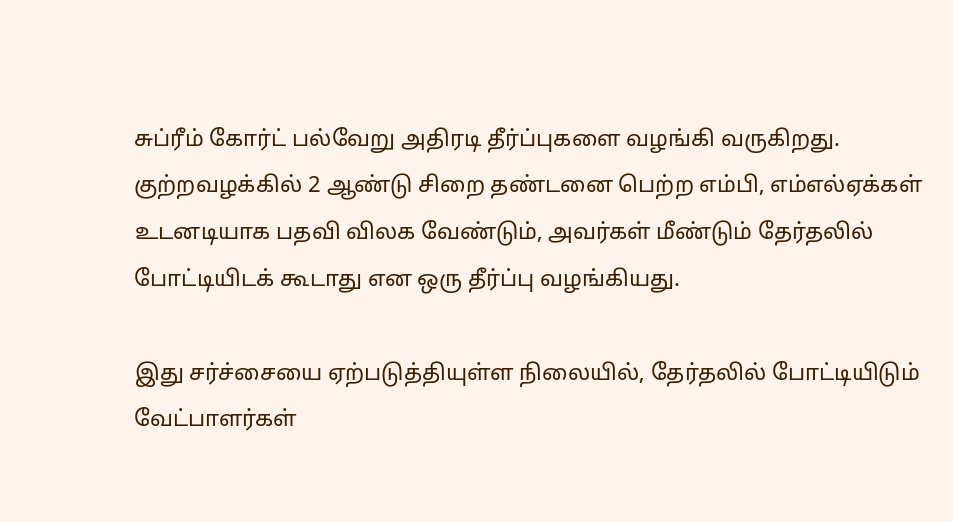சுப்ரீம் கோர்ட் பல்வேறு அதிரடி தீர்ப்புகளை வழங்கி வருகிறது. குற்றவழக்கில் 2 ஆண்டு சிறை தண்டனை பெற்ற எம்பி, எம்எல்ஏக்கள் உடனடியாக பதவி விலக வேண்டும், அவர்கள் மீண்டும் தேர்தலில் போட்டியிடக் கூடாது என ஒரு தீர்ப்பு வழங்கியது.

இது சர்ச்சையை ஏற்படுத்தியுள்ள நிலையில், தேர்தலில் போட்டியிடும் வேட்பாளர்கள்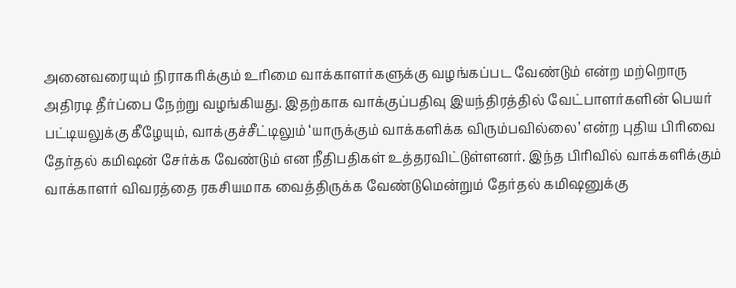அனைவரையும் நிராகரிக்கும் உரிமை வாக்காளர்களுக்கு வழங்கப்பட வேண்டும் என்ற மற்றொரு அதிரடி தீர்ப்பை நேற்று வழங்கியது. இதற்காக வாக்குப்பதிவு இயந்திரத்தில் வேட்பாளர்களின் பெயர் பட்டியலுக்கு கீழேயும், வாக்குச்சீட்டிலும் ‘யாருக்கும் வாக்களிக்க விரும்பவில்லை’ என்ற புதிய பிரிவை தேர்தல் கமிஷன் சேர்க்க வேண்டும் என நீதிபதிகள் உத்தரவிட்டுள்ளனர். இந்த பிரிவில் வாக்களிக்கும் வாக்காளர் விவரத்தை ரகசியமாக வைத்திருக்க வேண்டுமென்றும் தேர்தல் கமிஷனுக்கு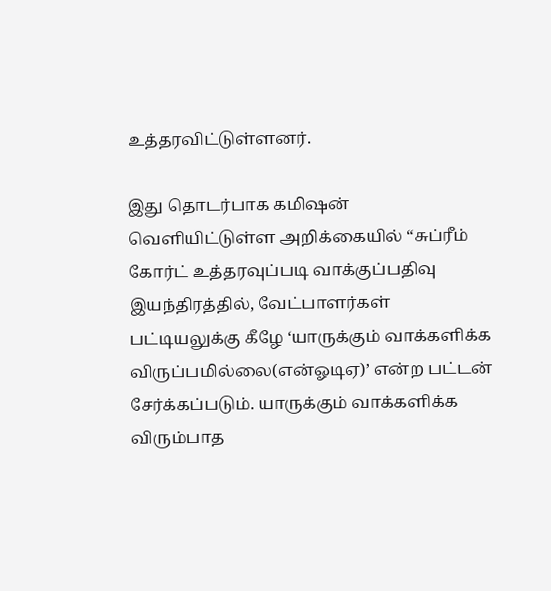உத்தரவிட்டுள்ளனர்.

இது தொடர்பாக கமிஷன் வெளியிட்டுள்ள அறிக்கையில் “சுப்ரீம் கோர்ட் உத்தரவுப்படி வாக்குப்பதிவு இயந்திரத்தில், வேட்பாளர்கள் பட்டியலுக்கு கீழே ‘யாருக்கும் வாக்களிக்க விருப்பமில்லை(என்ஓடிஏ)’ என்ற பட்டன் சேர்க்கப்படும். யாருக்கும் வாக்களிக்க விரும்பாத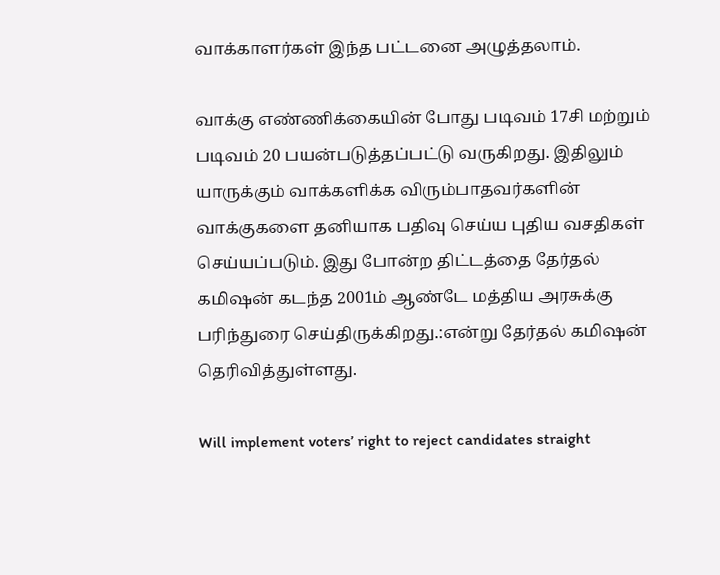வாக்காளர்கள் இந்த பட்டனை அழுத்தலாம்.

வாக்கு எண்ணிக்கையின் போது படிவம் 17சி மற்றும் படிவம் 20 பயன்படுத்தப்பட்டு வருகிறது. இதிலும் யாருக்கும் வாக்களிக்க விரும்பாதவர்களின் வாக்குகளை தனியாக பதிவு செய்ய புதிய வசதிகள் செய்யப்படும். இது போன்ற திட்டத்தை தேர்தல் கமிஷன் கடந்த 2001ம் ஆண்டே மத்திய அரசுக்கு பரிந்துரை செய்திருக்கிறது.:என்று தேர்தல் கமிஷன் தெரிவித்துள்ளது.

Will implement voters’ right to reject candidates straight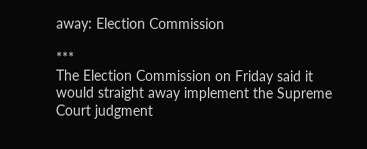away: Election Commission

***
The Election Commission on Friday said it would straight away implement the Supreme Court judgment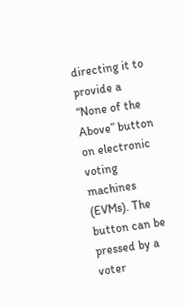directing it to provide a “None of the Above” button on electronic voting machines (EVMs). The button can be pressed by a voter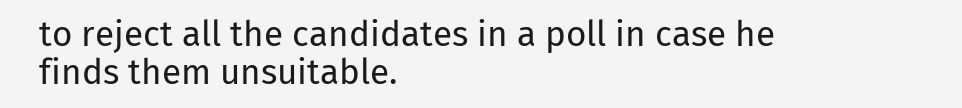to reject all the candidates in a poll in case he finds them unsuitable.